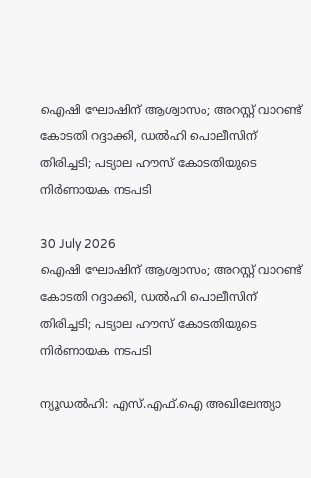ഐഷി ഘോഷിന് ആശ്വാസം; അറസ്റ്റ് വാറണ്ട് കോടതി റദ്ദാക്കി, ഡൽഹി പൊലീസിന് തിരിച്ചടി; പട്യാല ഹൗസ് കോടതിയുടെ നിർണായക നടപടി

30 July 2026
ഐഷി ഘോഷിന് ആശ്വാസം; അറസ്റ്റ് വാറണ്ട് കോടതി റദ്ദാക്കി, ഡൽഹി പൊലീസിന് തിരിച്ചടി; പട്യാല ഹൗസ് കോടതിയുടെ നിർണായക നടപടി

ന്യൂഡൽഹി: എസ്.എഫ്.ഐ അഖിലേന്ത്യാ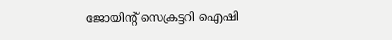ജോയിന്റ് സെക്രട്ടറി ഐഷി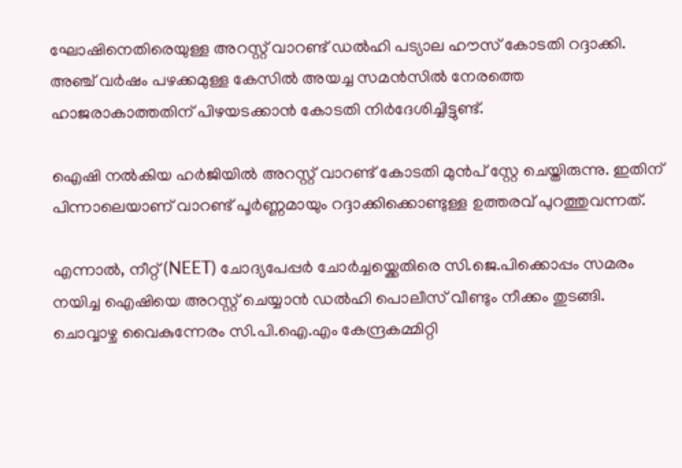ഘോഷിനെതിരെയുള്ള അറസ്റ്റ് വാറണ്ട് ഡൽഹി പട്യാല ഹൗസ് കോടതി റദ്ദാക്കി. അഞ്ച് വർഷം പഴക്കമുള്ള കേസിൽ അയച്ച സമൻസിൽ നേരത്തെ ഹാജരാകാത്തതിന് പിഴയടക്കാൻ കോടതി നിർദേശിച്ചിട്ടുണ്ട്.

ഐഷി നൽകിയ ഹർജിയിൽ അറസ്റ്റ് വാറണ്ട് കോടതി മുൻപ് സ്റ്റേ ചെയ്തിരുന്നു. ഇതിന് പിന്നാലെയാണ് വാറണ്ട് പൂർണ്ണമായും റദ്ദാക്കിക്കൊണ്ടുള്ള ഉത്തരവ് പുറത്തുവന്നത്.

എന്നാൽ, നീറ്റ് (NEET) ചോദ്യപേപ്പർ ചോർച്ചയ്ക്കെതിരെ സി.ജെ.പിക്കൊപ്പം സമരം നയിച്ച ഐഷിയെ അറസ്റ്റ് ചെയ്യാൻ ഡൽഹി പൊലീസ് വീണ്ടും നീക്കം തുടങ്ങി. ചൊവ്വാഴ്ച വൈകുന്നേരം സി.പി.ഐ.എം കേന്ദ്രകമ്മിറ്റി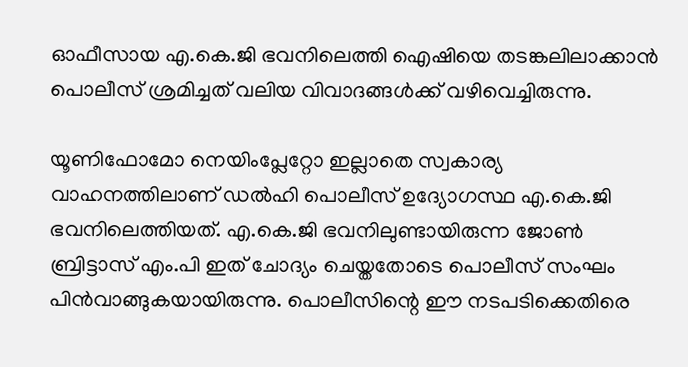ഓഫീസായ എ.കെ.ജി ഭവനിലെത്തി ഐഷിയെ തടങ്കലിലാക്കാൻ പൊലീസ് ശ്രമിച്ചത് വലിയ വിവാദങ്ങൾക്ക് വഴിവെച്ചിരുന്നു.

യൂണിഫോമോ നെയിംപ്ലേറ്റോ ഇല്ലാതെ സ്വകാര്യ വാഹനത്തിലാണ് ഡൽഹി പൊലീസ് ഉദ്യോഗസ്ഥ എ.കെ.ജി ഭവനിലെത്തിയത്. എ.കെ.ജി ഭവനിലുണ്ടായിരുന്ന ജോൺ ബ്രിട്ടാസ് എം.പി ഇത് ചോദ്യം ചെയ്തതോടെ പൊലീസ് സംഘം പിൻവാങ്ങുകയായിരുന്നു. പൊലീസിന്റെ ഈ നടപടിക്കെതിരെ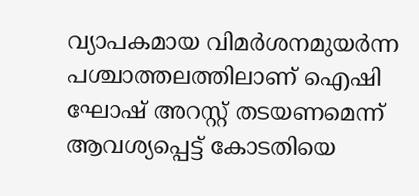വ്യാപകമായ വിമർശനമുയർന്ന പശ്ചാത്തലത്തിലാണ് ഐഷി ഘോഷ് അറസ്റ്റ് തടയണമെന്ന് ആവശ്യപ്പെട്ട് കോടതിയെ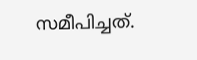സമീപിച്ചത്.